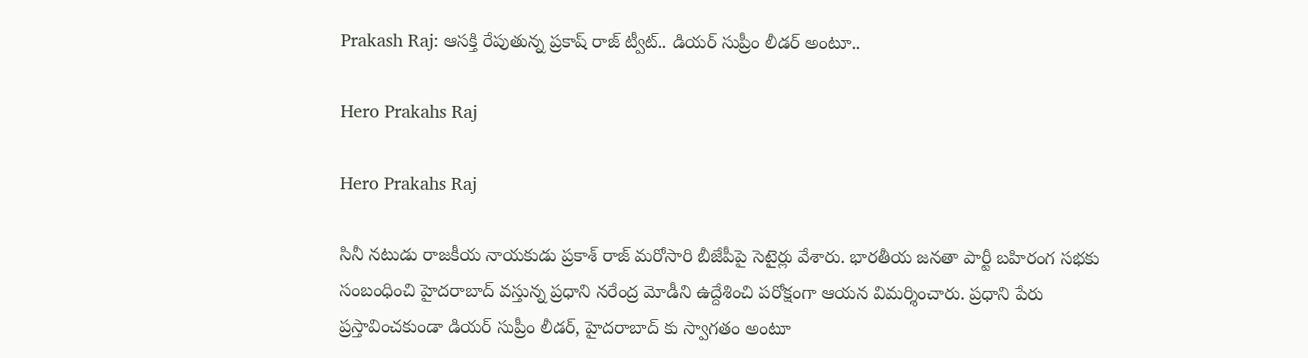Prakash Raj: ఆసక్తి రేపుతున్న ప్రకాష్ రాజ్ ట్వీట్.. డియర్ సుప్రీం లీడర్ అంటూ..

Hero Prakahs Raj

Hero Prakahs Raj

సినీ నటుడు రాజకీయ నాయకుడు ప్రకాశ్ రాజ్ మరోసారి బీజేపీపై సెటైర్లు వేశారు. భారతీయ జనతా పార్టీ బహిరంగ సభకు సంబంధించి హైదరాబాద్ వస్తున్న ప్రధాని నరేంద్ర మోడీని ఉద్దేశించి పరోక్షంగా ఆయన విమర్శించారు. ప్రధాని పేరు ప్రస్తావించకుండా డియర్ సుప్రీం లీడర్, హైదరాబాద్ కు స్వాగతం అంటూ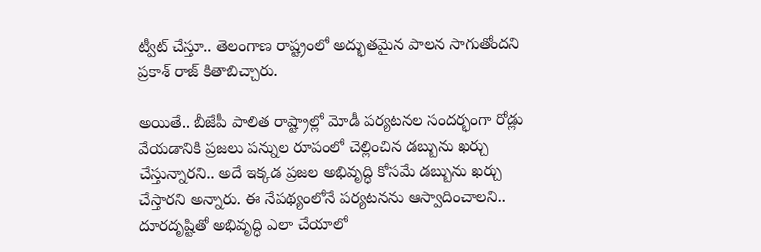ట్వీట్ చేస్తూ.. తెలంగాణ రాష్ట్రంలో అద్భుతమైన పాలన సాగుతోందని ప్రకాశ్ రాజ్ కితాబిచ్చారు.

అయితే.. బీజేపీ పాలిత రాష్ట్రాల్లో మోడీ పర్యటనల సందర్భంగా రోడ్లు వేయడానికి ప్రజలు పన్నుల రూపంలో చెల్లించిన డబ్బును ఖర్చు చేస్తున్నారని.. అదే ఇక్కడ ప్రజల అభివృద్ధి కోసమే డబ్బును ఖర్చు చేస్తారని అన్నారు. ఈ నేపథ్యంలోనే పర్యటనను ఆస్వాదించాలని.. దూరదృష్టితో అభివృద్ధి ఎలా చేయాలో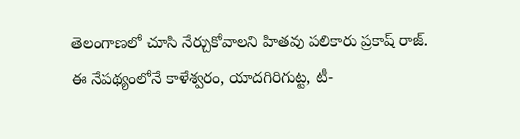తెలంగాణలో చూసి నేర్చుకోవాలని హితవు పలికారు ప్రకాష్ రాజ్. ఈ నేపథ్యంలోనే కాళేశ్వరం, యాదగిరిగుట్ట, టీ-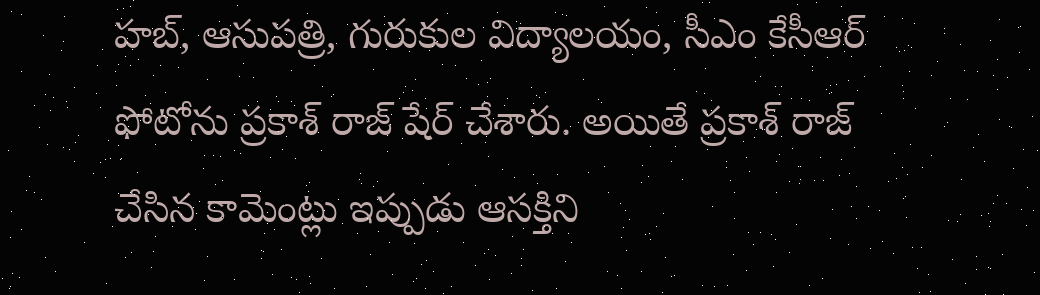హబ్, ఆసుపత్రి, గురుకుల విద్యాలయం, సీఎం కేసీఆర్ ఫోటోను ప్రకాశ్ రాజ్ షేర్ చేశారు. అయితే ప్రకాశ్ రాజ్ చేసిన కామెంట్లు ఇప్పుడు ఆసక్తిని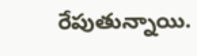రేపుతున్నాయి.